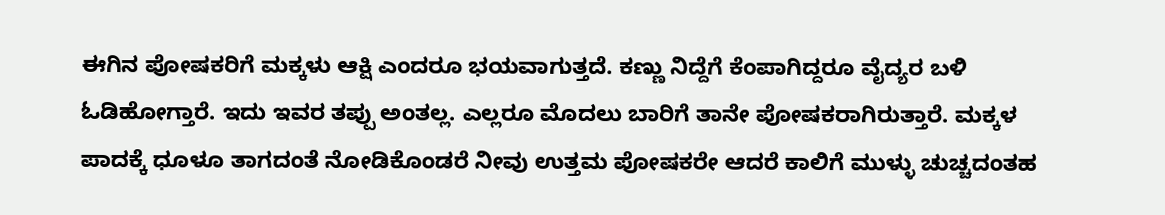ಈಗಿನ ಪೋಷಕರಿಗೆ ಮಕ್ಕಳು ಆಕ್ಷಿ ಎಂದರೂ ಭಯವಾಗುತ್ತದೆ. ಕಣ್ಣು ನಿದ್ದೆಗೆ ಕೆಂಪಾಗಿದ್ದರೂ ವೈದ್ಯರ ಬಳಿ ಓಡಿಹೋಗ್ತಾರೆ. ಇದು ಇವರ ತಪ್ಪು ಅಂತಲ್ಲ. ಎಲ್ಲರೂ ಮೊದಲು ಬಾರಿಗೆ ತಾನೇ ಪೋಷಕರಾಗಿರುತ್ತಾರೆ. ಮಕ್ಕಳ ಪಾದಕ್ಕೆ ಧೂಳೂ ತಾಗದಂತೆ ನೋಡಿಕೊಂಡರೆ ನೀವು ಉತ್ತಮ ಪೋಷಕರೇ ಆದರೆ ಕಾಲಿಗೆ ಮುಳ್ಳು ಚುಚ್ಚದಂತಹ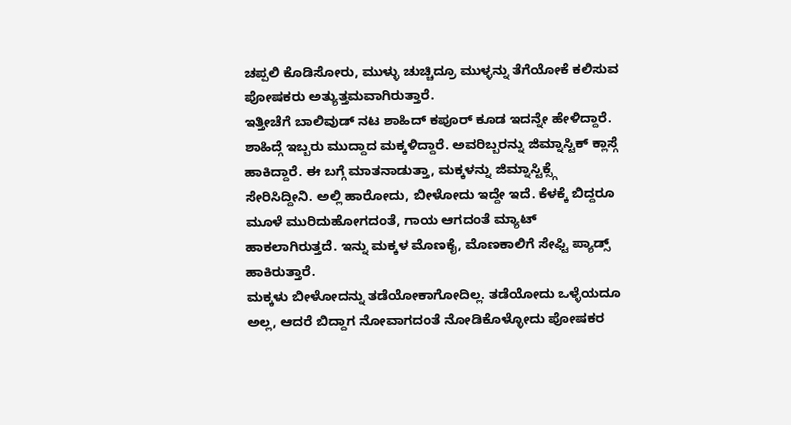ಚಪ್ಪಲಿ ಕೊಡಿಸೋರು, ಮುಳ್ಳು ಚುಚ್ಚಿದ್ರೂ ಮುಳ್ಳನ್ನು ತೆಗೆಯೋಕೆ ಕಲಿಸುವ ಪೋಷಕರು ಅತ್ಯುತ್ತಮವಾಗಿರುತ್ತಾರೆ.
ಇತ್ತೀಚೆಗೆ ಬಾಲಿವುಡ್ ನಟ ಶಾಹಿದ್ ಕಪೂರ್ ಕೂಡ ಇದನ್ನೇ ಹೇಳಿದ್ದಾರೆ. ಶಾಹಿದ್ಗೆ ಇಬ್ಬರು ಮುದ್ದಾದ ಮಕ್ಕಳಿದ್ದಾರೆ. ಅವರಿಬ್ಬರನ್ನು ಜಿಮ್ನಾಸ್ಟಿಕ್ ಕ್ಲಾಸ್ಗೆ ಹಾಕಿದ್ದಾರೆ. ಈ ಬಗ್ಗೆ ಮಾತನಾಡುತ್ತಾ, ಮಕ್ಕಳನ್ನು ಜಿಮ್ನಾಸ್ಟಿಕ್ಸ್ಗೆ ಸೇರಿಸಿದ್ದೀನಿ. ಅಲ್ಲಿ ಹಾರೋದು, ಬೀಳೋದು ಇದ್ದೇ ಇದೆ. ಕೆಳಕ್ಕೆ ಬಿದ್ದರೂ ಮೂಳೆ ಮುರಿದುಹೋಗದಂತೆ, ಗಾಯ ಆಗದಂತೆ ಮ್ಯಾಟ್ ಹಾಕಲಾಗಿರುತ್ತದೆ. ಇನ್ನು ಮಕ್ಕಳ ಮೊಣಕೈ, ಮೊಣಕಾಲಿಗೆ ಸೇಫ್ಟಿ ಪ್ಯಾಡ್ಸ್ ಹಾಕಿರುತ್ತಾರೆ.
ಮಕ್ಕಳು ಬೀಳೋದನ್ನು ತಡೆಯೋಕಾಗೋದಿಲ್ಲ. ತಡೆಯೋದು ಒಳ್ಳೆಯದೂ ಅಲ್ಲ, ಆದರೆ ಬಿದ್ದಾಗ ನೋವಾಗದಂತೆ ನೋಡಿಕೊಳ್ಳೋದು ಪೋಷಕರ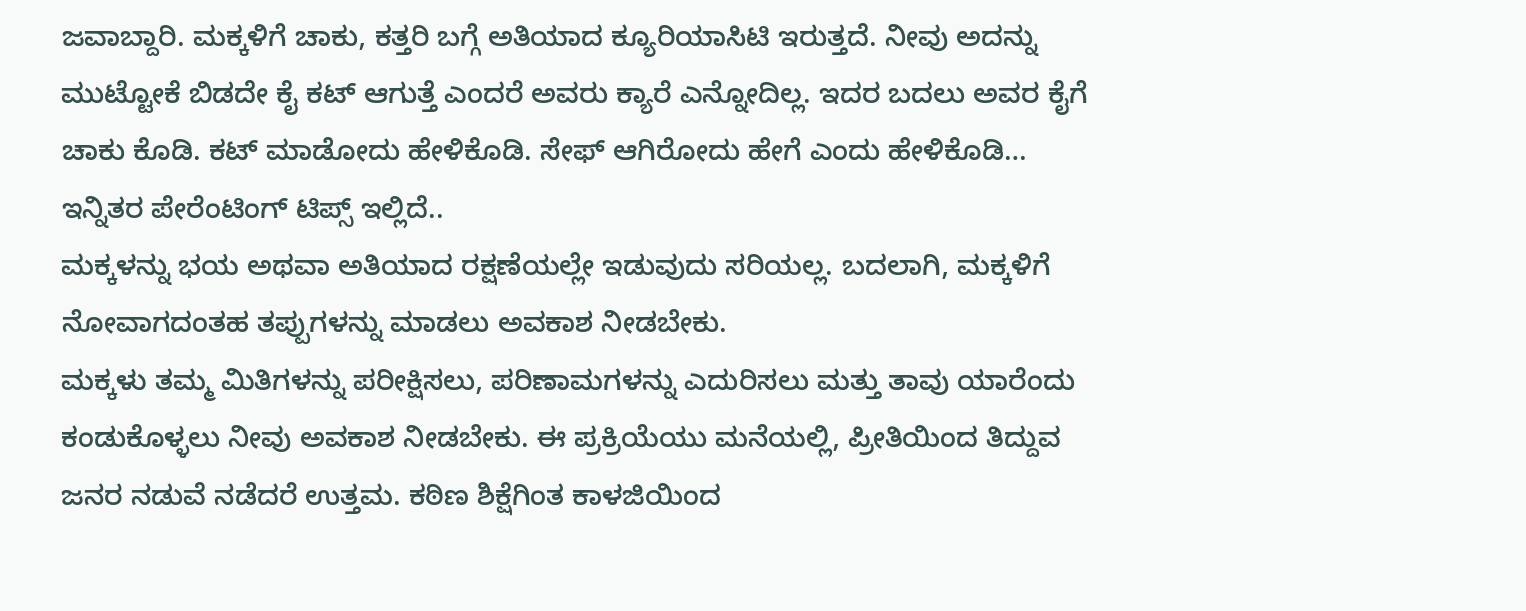ಜವಾಬ್ದಾರಿ. ಮಕ್ಕಳಿಗೆ ಚಾಕು, ಕತ್ತರಿ ಬಗ್ಗೆ ಅತಿಯಾದ ಕ್ಯೂರಿಯಾಸಿಟಿ ಇರುತ್ತದೆ. ನೀವು ಅದನ್ನು ಮುಟ್ಟೋಕೆ ಬಿಡದೇ ಕೈ ಕಟ್ ಆಗುತ್ತೆ ಎಂದರೆ ಅವರು ಕ್ಯಾರೆ ಎನ್ನೋದಿಲ್ಲ. ಇದರ ಬದಲು ಅವರ ಕೈಗೆ ಚಾಕು ಕೊಡಿ. ಕಟ್ ಮಾಡೋದು ಹೇಳಿಕೊಡಿ. ಸೇಫ್ ಆಗಿರೋದು ಹೇಗೆ ಎಂದು ಹೇಳಿಕೊಡಿ…
ಇನ್ನಿತರ ಪೇರೆಂಟಿಂಗ್ ಟಿಪ್ಸ್ ಇಲ್ಲಿದೆ..
ಮಕ್ಕಳನ್ನು ಭಯ ಅಥವಾ ಅತಿಯಾದ ರಕ್ಷಣೆಯಲ್ಲೇ ಇಡುವುದು ಸರಿಯಲ್ಲ. ಬದಲಾಗಿ, ಮಕ್ಕಳಿಗೆ ನೋವಾಗದಂತಹ ತಪ್ಪುಗಳನ್ನು ಮಾಡಲು ಅವಕಾಶ ನೀಡಬೇಕು.
ಮಕ್ಕಳು ತಮ್ಮ ಮಿತಿಗಳನ್ನು ಪರೀಕ್ಷಿಸಲು, ಪರಿಣಾಮಗಳನ್ನು ಎದುರಿಸಲು ಮತ್ತು ತಾವು ಯಾರೆಂದು ಕಂಡುಕೊಳ್ಳಲು ನೀವು ಅವಕಾಶ ನೀಡಬೇಕು. ಈ ಪ್ರಕ್ರಿಯೆಯು ಮನೆಯಲ್ಲಿ, ಪ್ರೀತಿಯಿಂದ ತಿದ್ದುವ ಜನರ ನಡುವೆ ನಡೆದರೆ ಉತ್ತಮ. ಕಠಿಣ ಶಿಕ್ಷೆಗಿಂತ ಕಾಳಜಿಯಿಂದ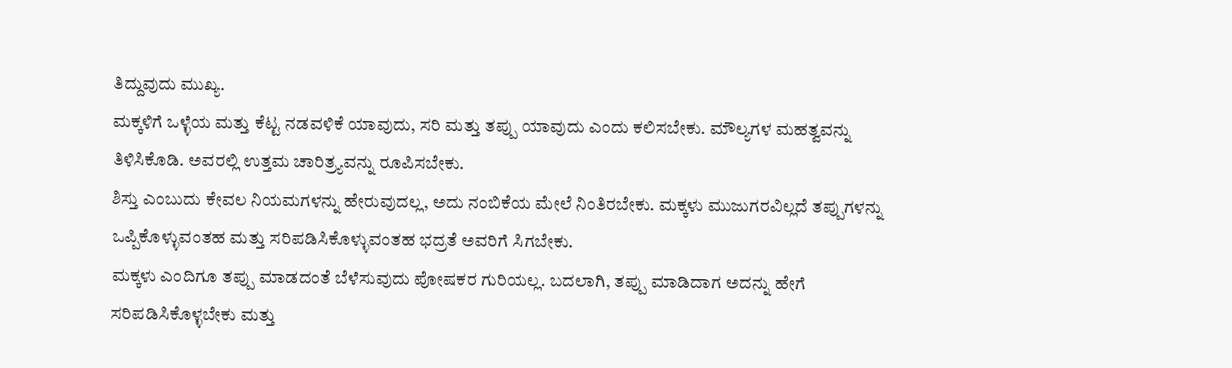ತಿದ್ದುವುದು ಮುಖ್ಯ.
ಮಕ್ಕಳಿಗೆ ಒಳ್ಳೆಯ ಮತ್ತು ಕೆಟ್ಟ ನಡವಳಿಕೆ ಯಾವುದು, ಸರಿ ಮತ್ತು ತಪ್ಪು ಯಾವುದು ಎಂದು ಕಲಿಸಬೇಕು. ಮೌಲ್ಯಗಳ ಮಹತ್ವವನ್ನು ತಿಳಿಸಿಕೊಡಿ. ಅವರಲ್ಲಿ ಉತ್ತಮ ಚಾರಿತ್ರ್ಯವನ್ನು ರೂಪಿಸಬೇಕು.
ಶಿಸ್ತು ಎಂಬುದು ಕೇವಲ ನಿಯಮಗಳನ್ನು ಹೇರುವುದಲ್ಲ, ಅದು ನಂಬಿಕೆಯ ಮೇಲೆ ನಿಂತಿರಬೇಕು. ಮಕ್ಕಳು ಮುಜುಗರವಿಲ್ಲದೆ ತಪ್ಪುಗಳನ್ನು ಒಪ್ಪಿಕೊಳ್ಳುವಂತಹ ಮತ್ತು ಸರಿಪಡಿಸಿಕೊಳ್ಳುವಂತಹ ಭದ್ರತೆ ಅವರಿಗೆ ಸಿಗಬೇಕು.
ಮಕ್ಕಳು ಎಂದಿಗೂ ತಪ್ಪು ಮಾಡದಂತೆ ಬೆಳೆಸುವುದು ಪೋಷಕರ ಗುರಿಯಲ್ಲ. ಬದಲಾಗಿ, ತಪ್ಪು ಮಾಡಿದಾಗ ಅದನ್ನು ಹೇಗೆ ಸರಿಪಡಿಸಿಕೊಳ್ಳಬೇಕು ಮತ್ತು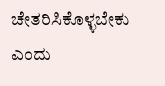ಚೇತರಿಸಿಕೊಳ್ಳಬೇಕು ಎಂದು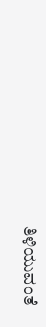ತಿಳಿಯುವಂತೆ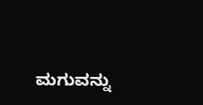ಮಗುವನ್ನು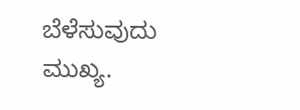ಬೆಳೆಸುವುದು ಮುಖ್ಯ.